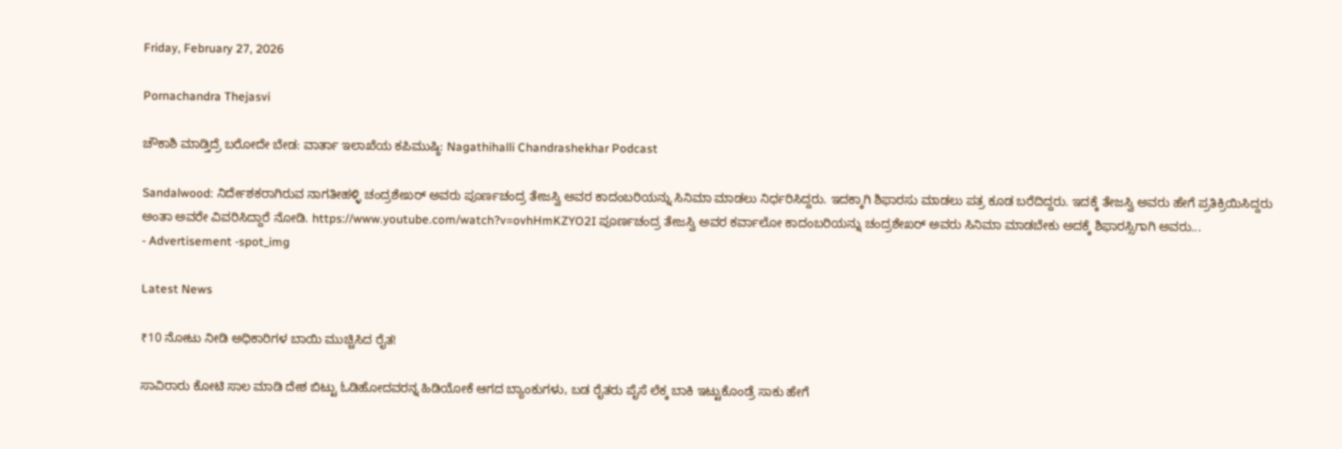Friday, February 27, 2026

Pornachandra Thejasvi

ಚೌಕಾಶಿ ಮಾಡ್ತಿದ್ರೆ ಬರೋದೇ ಬೇಡ: ವಾರ್ತಾ ಇಲಾಖೆಯ ಕಪಿಮುಷ್ಠಿ: Nagathihalli Chandrashekhar Podcast

Sandalwood: ನಿರ್ದೇಶಕರಾಗಿರುವ ನಾಗತೀಹಳ್ಳಿ ಚಂದ್ರಶೇಖರ್ ಅವರು ಪೂರ್ಣಚಂದ್ರ ತೇಜಸ್ವಿ ಅವರ ಕಾದಂಬರಿಯನ್ನು ಸಿನಿಮಾ ಮಾಡಲು ನಿರ್ಧರಿಸಿದ್ದರು. ಇದಕ್ಕಾಗಿ ಶಿಫಾರಸು ಮಾಡಲು ಪತ್ರ ಕೂಡ ಬರೆದಿದ್ದರು. ಇದಕ್ಕೆ ತೇಜಸ್ವಿ ಅವರು ಹೇಗೆ ಪ್ರತಿಕ್ರಿಯಿಸಿದ್ದರು ಅಂತಾ ಅವರೇ ವಿವರಿಸಿದ್ದಾರೆ ನೋಡಿ. https://www.youtube.com/watch?v=ovhHmKZYO2I ಪೂರ್ಣಚಂದ್ರ ತೇಜಸ್ವಿ ಅವರ ಕರ್ವಾಲೋ ಕಾದಂಬರಿಯನ್ನು ಚಂದ್ರಶೇಖರ್ ಅವರು ಸಿನಿಮಾ ಮಾಡಬೇಕು ಅದಕ್ಕೆ ಶಿಫಾರಸ್ಸಿಗಾಗಿ ಅವರು...
- Advertisement -spot_img

Latest News

₹10 ನೋಟು ನೀಡಿ ಅಧಿಕಾರಿಗಳ ಬಾಯಿ ಮುಚ್ಚಿಸಿದ ರೈತ!

ಸಾವಿರಾರು ಕೋಟಿ ಸಾಲ ಮಾಡಿ ದೇಶ ಬಿಟ್ಟು ಓಡಿಹೋದವರನ್ನ ಹಿಡಿಯೋಕೆ ಆಗದ ಬ್ಯಾಂಕುಗಳು, ಬಡ ರೈತರು ಪೈಸೆ ಲೆಕ್ಕ ಬಾಕಿ ಇಟ್ಟುಕೊಂಡ್ರೆ ಸಾಕು ಹೇಗೆ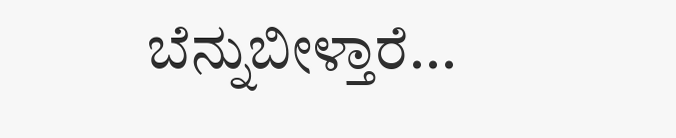ಬೆನ್ನುಬೀಳ್ತಾರೆ...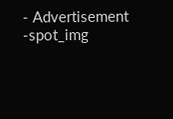- Advertisement -spot_img